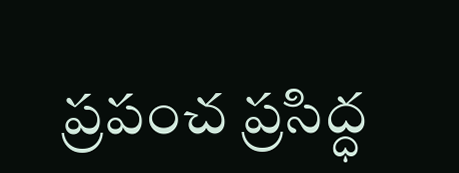ప్రపంచ ప్రసిద్ధ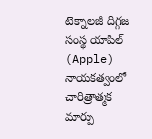టెక్నాలజీ దిగ్గజ సంస్థ యాపిల్ (Apple) నాయకత్వంలో చారిత్రాత్మక మార్పు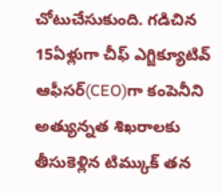చోటుచేసుకుంది. గడిచిన 15ఏళ్లుగా చీఫ్ ఎగ్జిక్యూటివ్ ఆఫీసర్(CEO)గా కంపెనీని అత్యున్నత శిఖరాలకు తీసుకెళ్లిన టిమ్కుక్ తన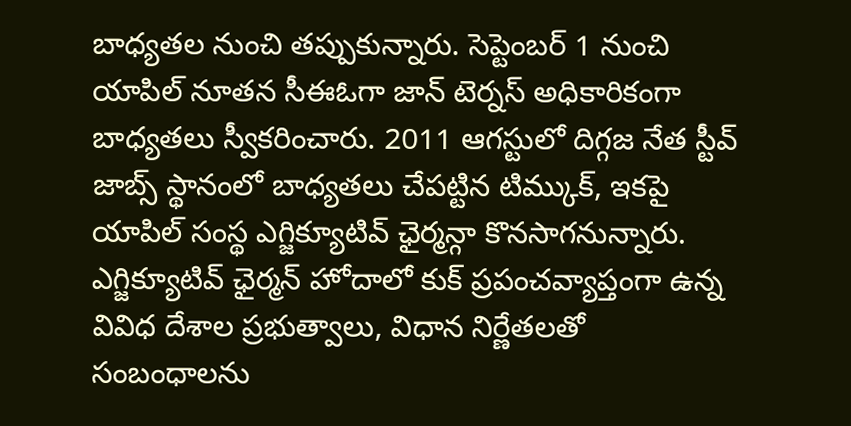బాధ్యతల నుంచి తప్పుకున్నారు. సెప్టెంబర్ 1 నుంచి యాపిల్ నూతన సీఈఓగా జాన్ టెర్నస్ అధికారికంగా బాధ్యతలు స్వీకరించారు. 2011 ఆగస్టులో దిగ్గజ నేత స్టీవ్ జాబ్స్ స్థానంలో బాధ్యతలు చేపట్టిన టిమ్కుక్, ఇకపై యాపిల్ సంస్థ ఎగ్జిక్యూటివ్ ఛైర్మన్గా కొనసాగనున్నారు.
ఎగ్జిక్యూటివ్ ఛైర్మన్ హోదాలో కుక్ ప్రపంచవ్యాప్తంగా ఉన్న వివిధ దేశాల ప్రభుత్వాలు, విధాన నిర్ణేతలతో సంబంధాలను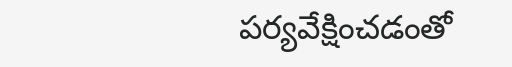పర్యవేక్షించడంతో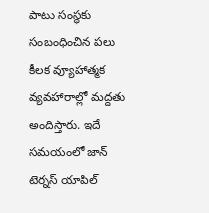పాటు సంస్థకు సంబంధించిన పలు కీలక వ్యూహాత్మక వ్యవహారాల్లో మద్దతు అందిస్తారు. ఇదే సమయంలో జాన్ టెర్నస్ యాపిల్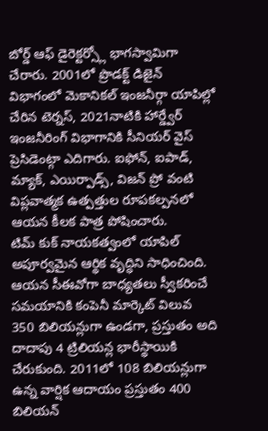బోర్డ్ ఆఫ్ డైరెక్టర్స్లో భాగస్వామిగా చేరారు. 2001లో ప్రొడక్ట్ డిజైన్ విభాగంలో మెకానికల్ ఇంజనీర్గా యాపిల్లో చేరిన టెర్నస్, 2021నాటికి హార్డ్వేర్ ఇంజనీరింగ్ విభాగానికి సీనియర్ వైస్ ప్రెసిడెంట్గా ఎదిగారు. ఐఫోన్, ఐపాడ్, మ్యాక్, ఎయిర్పాడ్స్, విజన్ ప్రో వంటి విప్లవాత్మక ఉత్పత్తుల రూపకల్పనలో ఆయన కీలక పాత్ర పోషించారు.
టిమ్ కుక్ నాయకత్వంలో యాపిల్ అపూర్వమైన ఆర్థిక వృద్ధిని సాధించింది. ఆయన సీఈవోగా బాధ్యతలు స్వీకరించే సమయానికి కంపెనీ మార్కెట్ విలువ 350 బిలియన్లుగా ఉండగా, ప్రస్తుతం అది దాదాపు 4 ట్రిలియన్ల భారీస్థాయికి చేరుకుంది. 2011లో 108 బిలియన్లుగా ఉన్న వార్షిక ఆదాయం ప్రస్తుతం 400 బిలియన్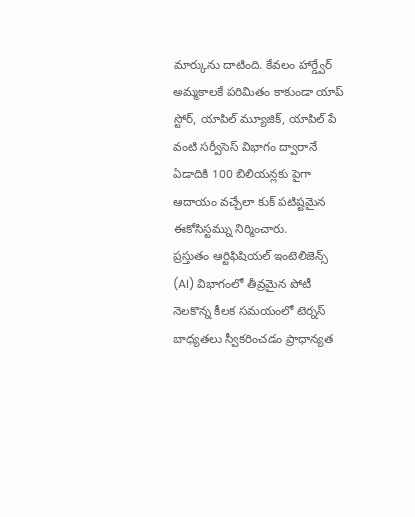మార్కును దాటింది. కేవలం హార్డ్వేర్ అమ్మకాలకే పరిమితం కాకుండా యాప్ స్టోర్, యాపిల్ మ్యూజిక్, యాపిల్ పే వంటి సర్వీసెస్ విభాగం ద్వారానే ఏడాదికి 100 బిలియన్లకు పైగా ఆదాయం వచ్చేలా కుక్ పటిష్టమైన ఈకోసిస్టమ్ను నిర్మించారు.
ప్రస్తుతం ఆర్టిఫిషియల్ ఇంటెలిజెన్స్ (AI) విభాగంలో తీవ్రమైన పోటీ నెలకొన్న కీలక సమయంలో టెర్నస్ బాధ్యతలు స్వీకరించడం ప్రాధాన్యత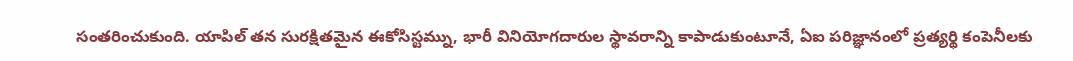సంతరించుకుంది. యాపిల్ తన సురక్షితమైన ఈకోసిస్టమ్ను, భారీ వినియోగదారుల స్థావరాన్ని కాపాడుకుంటూనే, ఏఐ పరిజ్ఞానంలో ప్రత్యర్థి కంపెనీలకు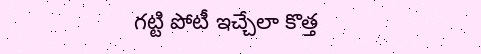గట్టి పోటీ ఇచ్చేలా కొత్త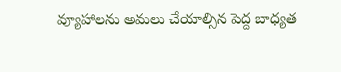వ్యూహాలను అమలు చేయాల్సిన పెద్ద బాధ్యత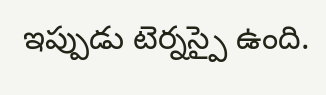ఇప్పుడు టెర్నస్పై ఉంది.